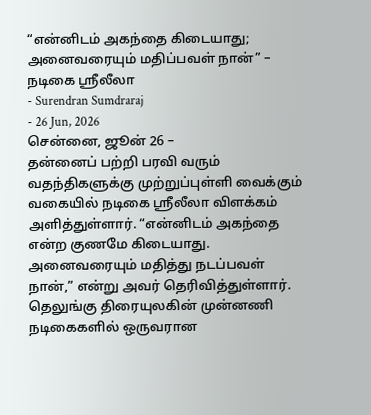“என்னிடம் அகந்தை கிடையாது; அனைவரையும் மதிப்பவள் நான்” – நடிகை ஸ்ரீலீலா
- Surendran Sumdraraj
- 26 Jun, 2026
சென்னை, ஜூன் 26 –
தன்னைப் பற்றி பரவி வரும் வதந்திகளுக்கு முற்றுப்புள்ளி வைக்கும் வகையில் நடிகை ஸ்ரீலீலா விளக்கம் அளித்துள்ளார். “என்னிடம் அகந்தை என்ற குணமே கிடையாது. அனைவரையும் மதித்து நடப்பவள் நான்,” என்று அவர் தெரிவித்துள்ளார்.
தெலுங்கு திரையுலகின் முன்னணி நடிகைகளில் ஒருவரான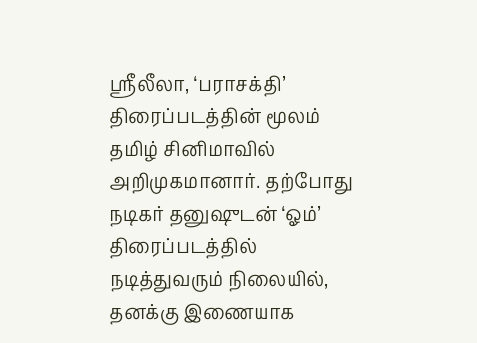ஸ்ரீலீலா, ‘பராசக்தி’ திரைப்படத்தின் மூலம் தமிழ் சினிமாவில் அறிமுகமானார். தற்போது நடிகர் தனுஷுடன் ‘ஓம்’ திரைப்படத்தில் நடித்துவரும் நிலையில், தனக்கு இணையாக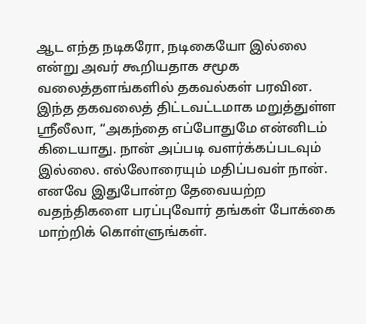ஆட எந்த நடிகரோ, நடிகையோ இல்லை என்று அவர் கூறியதாக சமூக வலைத்தளங்களில் தகவல்கள் பரவின.
இந்த தகவலைத் திட்டவட்டமாக மறுத்துள்ள ஸ்ரீலீலா, “அகந்தை எப்போதுமே என்னிடம் கிடையாது. நான் அப்படி வளர்க்கப்படவும் இல்லை. எல்லோரையும் மதிப்பவள் நான். எனவே இதுபோன்ற தேவையற்ற வதந்திகளை பரப்புவோர் தங்கள் போக்கை மாற்றிக் கொள்ளுங்கள்.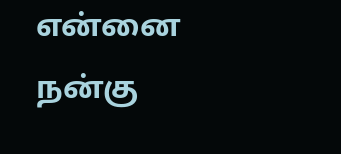என்னை நன்கு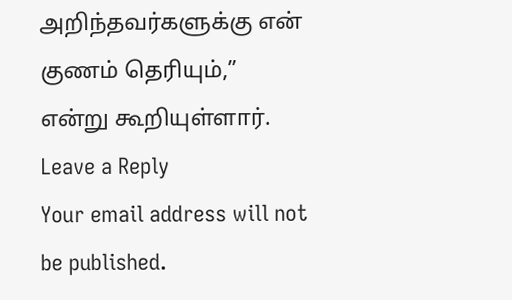அறிந்தவர்களுக்கு என் குணம் தெரியும்,” என்று கூறியுள்ளார்.
Leave a Reply
Your email address will not be published.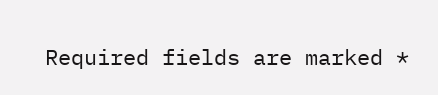Required fields are marked *